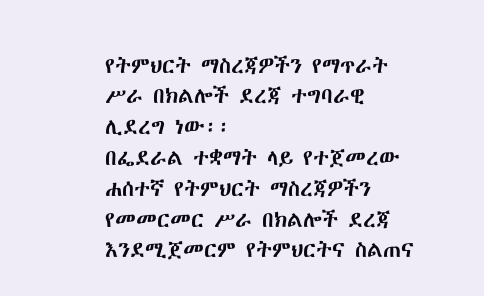የትምህርት ማስረጃዎችን የማጥራት ሥራ በክልሎች ደረጃ ተግባራዊ ሊደረግ ነው፡፡
በፌደራል ተቋማት ላይ የተጀመረው ሐሰተኛ የትምህርት ማስረጃዎችን የመመርመር ሥራ በክልሎች ደረጃ እንደሚጀመርም የትምህርትና ስልጠና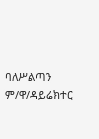ባለሥልጣን ም/ዋ/ዳይሬክተር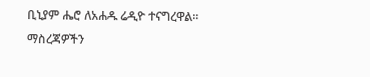ቢኒያም ሔሮ ለአሐዱ ሬዲዮ ተናግረዋል፡፡
ማስረጃዎችን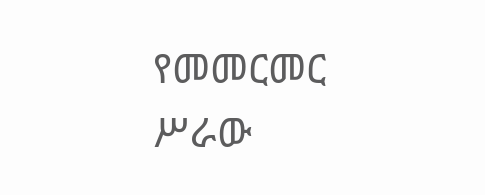የመመርመር ሥራው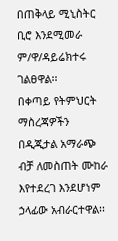በጠቅላይ ሚኒስትር ቢሮ እንደሚመራ ም/ዋ/ዳይሬክተሩ ገልፀዋል፡፡
በቀጣይ የትምህርት ማስረጃዎችን በዲጂታል አማራጭ ብቻ ለመስጠት ሙከራ እየተደረገ እንደሆነም ኃላፊው አብራርተዋል፡፡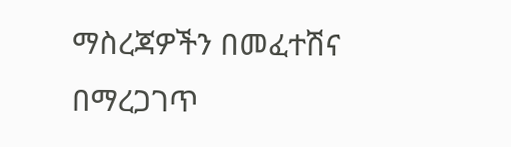ማስረጃዎችን በመፈተሽና በማረጋገጥ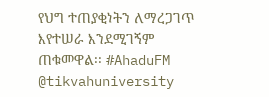የህግ ተጠያቂነትን ለማረጋገጥ እየተሠራ እንደሚገኝም ጠቁመዋል፡፡ #AhaduFM
@tikvahuniversity